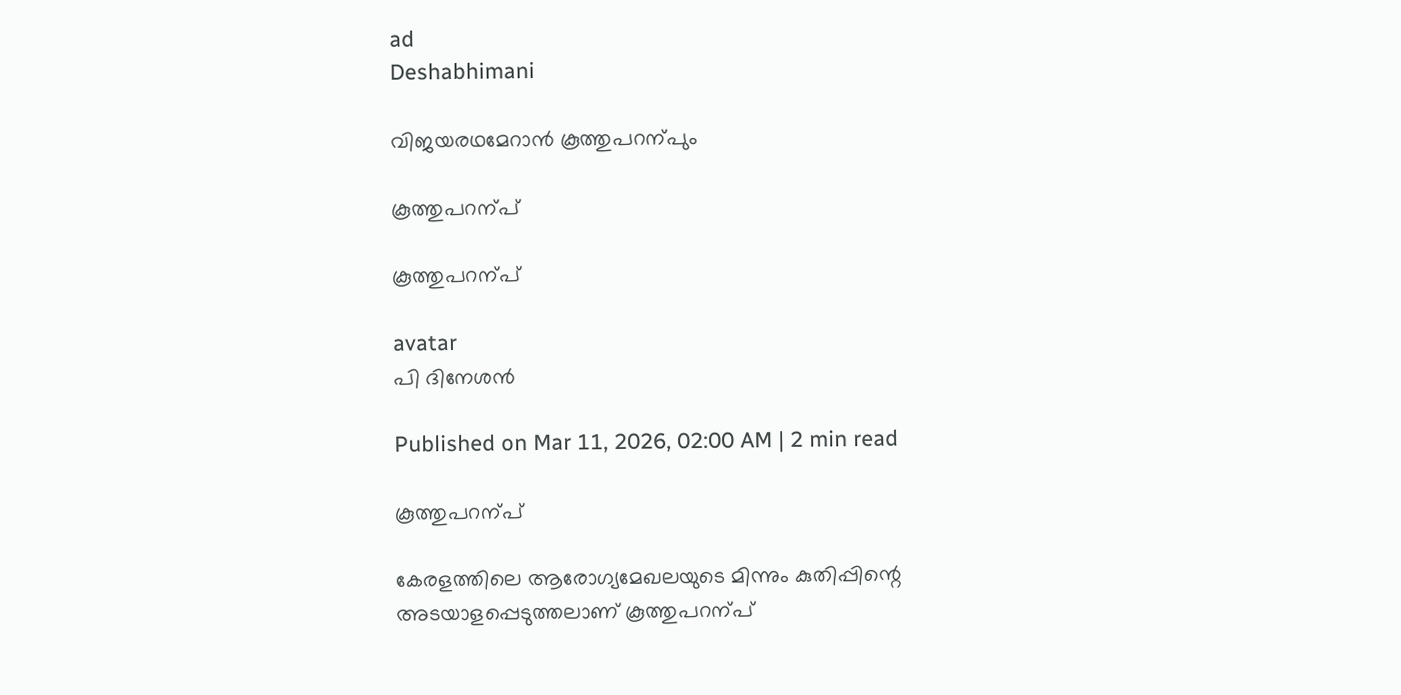ad
Deshabhimani

വിജയരഥമേറാൻ കൂത്തുപറന്പും

കൂത്തുപറന്പ്‌

കൂത്തുപറന്പ്‌

avatar
പി ദിനേശൻ

Published on Mar 11, 2026, 02:00 AM | 2 min read

കൂത്തുപറന്പ്‌

കേരളത്തിലെ ആരോഗ്യമേഖലയുടെ മിന്നും കുതിപ്പിന്റെ അടയാളപ്പെടുത്തലാണ്‌ കൂത്തുപറന്പ്‌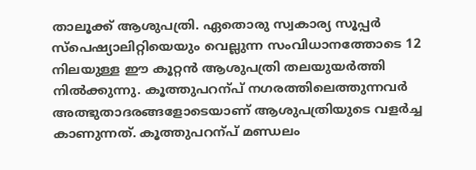താലൂക്ക്‌ ആശുപത്രി. ഏതൊരു സ്വകാര്യ സൂപ്പർ സ്‌പെഷ്യാലിറ്റിയെയും വെല്ലുന്ന സംവിധാനത്തോടെ 12 നിലയുള്ള ഇ‍ൗ കൂറ്റൻ ആശുപത്രി തലയുയർത്തി നിൽക്കുന്നു. കൂത്തുപറന്പ്‌ നഗരത്തിലെത്തുന്നവർ അത്ഭുതാദരങ്ങളോടെയാണ്‌ ആശുപത്രിയുടെ വളർച്ച കാണുന്നത്‌. കൂത്തുപറന്പ്‌ മണ്ഡലം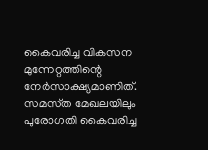കൈവരിച്ച വികസന മുന്നേറ്റത്തിന്റെ നേർസാക്ഷ്യമാണിത്‌. സമസ്‌ത മേഖലയിലും പുരോഗതി കൈവരിച്ച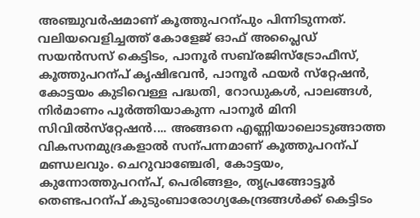അഞ്ചുവർഷമാണ്‌ കൂത്തുപറന്പും പിന്നിടുന്നത്‌. വലിയവെളിച്ചത്ത്‌ കോളേജ്‌ ഓഫ്‌ അപ്ലൈഡ്‌ സയൻസസ്‌ കെട്ടിടം, പാനൂർ സബ്‌രജിസ്‌ട്രോഫീസ്‌, കൂത്തുപറന്പ്‌ കൃഷിഭവൻ, പാനൂർ ഫയർ സ്‌റ്റേഷൻ, കോട്ടയം കുടിവെള്ള പദ്ധതി, റോഡുകൾ, പാലങ്ങൾ, നിർമാണം പൂർത്തിയാകുന്ന പാനൂർ മിനി സിവിൽസ്‌റ്റേഷൻ.... അങ്ങനെ എണ്ണിയാലൊടുങ്ങാത്ത വികസനമുദ്രകളാൽ സന്പന്നമാണ്‌ കൂത്തുപറന്പ്‌ മണ്ഡലവും. ചെറുവാഞ്ചേരി, കോട്ടയം, കുന്നോത്തുപറന്പ്‌, പെരിങ്ങളം, തൃപ്രങ്ങോട്ടൂർ തെണ്ടപറന്പ്‌ കുടുംബാരോഗ്യകേന്ദ്രങ്ങൾക്ക്‌ കെട്ടിടം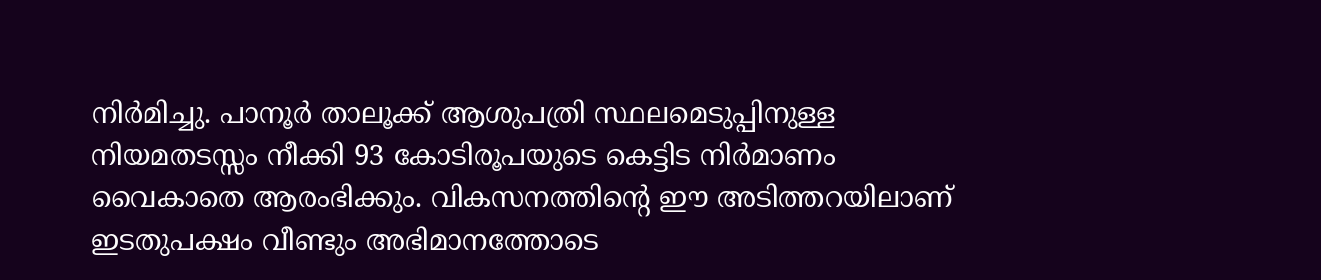നിർമിച്ചു. പാനൂർ താലൂക്ക്‌ ആശുപത്രി സ്ഥലമെടുപ്പിനുള്ള നിയമതടസ്സം നീക്കി 93 കോടിരൂപയുടെ കെട്ടിട നിർമാണം വൈകാതെ ആരംഭിക്കും. വികസനത്തിന്റെ ഇ‍ൗ അടിത്തറയിലാണ്‌ ഇടതുപക്ഷം വീണ്ടും അഭിമാനത്തോടെ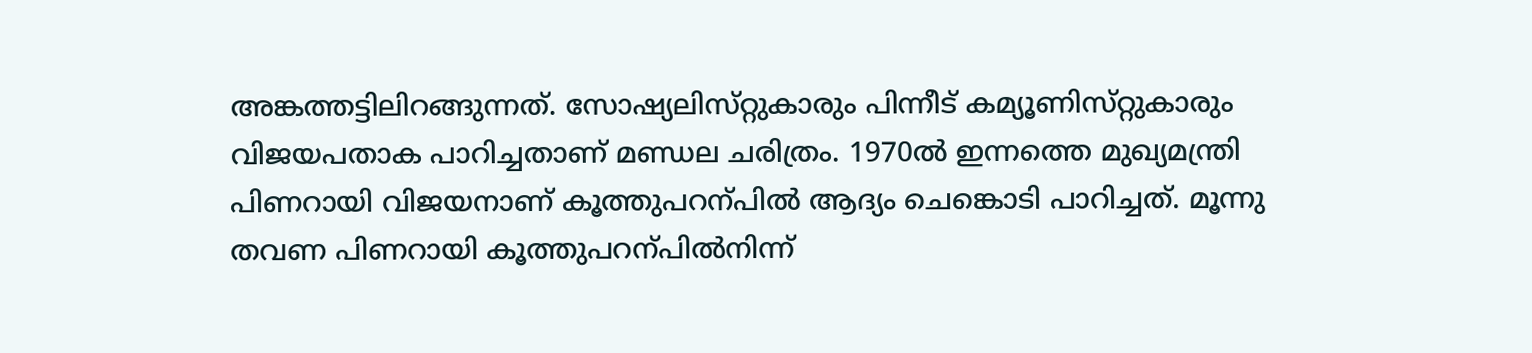അങ്കത്തട്ടിലിറങ്ങുന്നത്‌. സോഷ്യലിസ്‌റ്റുകാരും പിന്നീട്‌ കമ്യൂണിസ്‌റ്റുകാരും വിജയപതാക പാറിച്ചതാണ്‌ മണ്ഡല ചരിത്രം. 1970ൽ ഇന്നത്തെ മുഖ്യമന്ത്രി പിണറായി വിജയനാണ്‌ കൂത്തുപറന്പിൽ ആദ്യം ചെങ്കൊടി പാറിച്ചത്‌. മൂന്നു തവണ പിണറായി കൂത്തുപറന്പിൽനിന്ന്‌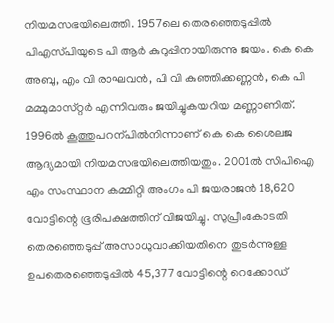നിയമസഭയിലെത്തി. 1957ലെ തെരഞ്ഞെടുപ്പിൽ പിഎസ്‌പിയുടെ പി ആർ കുറുപ്പിനായിരുന്നു ജയം. കെ കെ അബു, എം വി രാഘവൻ, പി വി കുഞ്ഞിക്കണ്ണൻ, കെ പി മമ്മുമാസ്‌റ്റർ എന്നിവരും ജയിച്ചുകയറിയ മണ്ണാണിത്‌. 1996ൽ കൂത്തുപറന്പിൽനിന്നാണ്‌ കെ കെ ശൈലജ ആദ്യമായി നിയമസഭയിലെത്തിയതും. 2001ൽ സിപിഐ എം സംസ്ഥാന കമ്മിറ്റി അംഗം പി ജയരാജൻ 18,620 വോട്ടിന്റെ ഭൂരിപക്ഷത്തിന്‌ വിജയിച്ചു. സുപ്രീംകോടതി തെരഞ്ഞെടുപ്പ്‌ അസാധുവാക്കിയതിനെ തുടർന്നുള്ള ഉപതെരഞ്ഞെടുപ്പിൽ 45,377 വോട്ടിന്റെ റെക്കോഡ്‌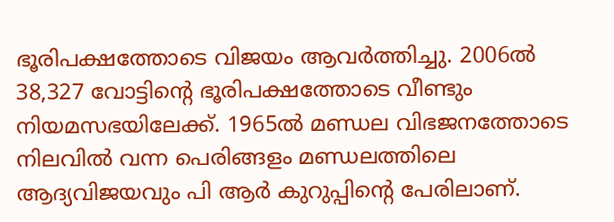ഭൂരിപക്ഷത്തോടെ വിജയം ആവർത്തിച്ചു. 2006ൽ 38,327 വോട്ടിന്റെ ഭൂരിപക്ഷത്തോടെ വീണ്ടും നിയമസഭയിലേക്ക്‌. 1965ൽ മണ്ഡല വിഭജനത്തോടെ നിലവിൽ വന്ന പെരിങ്ങളം മണ്ഡലത്തിലെ ആദ്യവിജയവും പി ആർ കുറുപ്പിന്റെ പേരിലാണ്‌.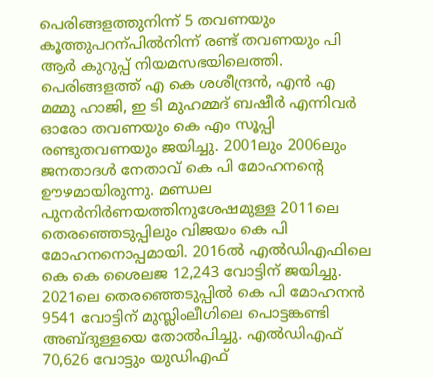പെരിങ്ങളത്തുനിന്ന്‌ 5 തവണയും കൂത്തുപറന്പിൽനിന്ന്‌ രണ്ട്‌ തവണയും പി ആർ കുറുപ്പ്‌ നിയമസഭയിലെത്തി. പെരിങ്ങളത്ത്‌ എ കെ ശശീന്ദ്രൻ, എൻ എ മമ്മു ഹാജി, ഇ ടി മുഹമ്മദ്‌ ബഷീർ എന്നിവർ ഓരോ തവണയും കെ എം സൂപ്പി രണ്ടുതവണയും ജയിച്ചു. 2001ലും 2006ലും ജനതാദൾ നേതാവ്‌ കെ പി മോഹനന്റെ ഉ‍ൗഴമായിരുന്നു. മണ്ഡല പുനർനിർണയത്തിനുശേഷമുള്ള 2011ലെ തെരഞ്ഞെടുപ്പിലും വിജയം കെ പി മോഹനനൊപ്പമായി. 2016ൽ എൽഡിഎഫിലെ കെ കെ ശൈലജ 12,243 വോട്ടിന്‌ ജയിച്ചു. 2021ലെ തെരഞ്ഞെടുപ്പിൽ കെ പി മോഹനൻ 9541 വോട്ടിന്‌ മുസ്ലിംലീഗിലെ പൊട്ടങ്കണ്ടി അബ്ദുള്ളയെ തോൽപിച്ചു. എൽഡിഎഫ്‌ 70,626 വോട്ടും യുഡിഎഫ്‌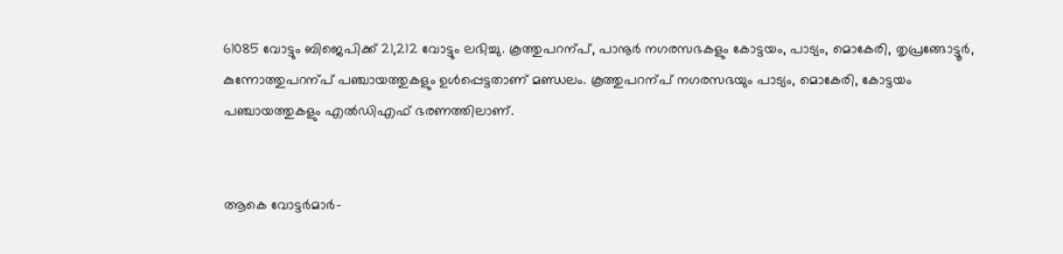61085 വോട്ടും ബിജെപിക്ക്‌ 21,212 വോട്ടും ലഭിച്ചു. കൂത്തുപറന്പ്‌, പാനൂർ നഗരസഭകളും കോട്ടയം, പാട്യം, മൊകേരി, തൃപ്രങ്ങോട്ടൂർ, കുന്നോത്തുപറന്പ്‌ പഞ്ചായത്തുകളും ഉൾപ്പെട്ടതാണ്‌ മണ്ഡലം. കൂത്തുപറന്പ്‌ നഗരസഭയും പാട്യം, മൊകേരി, കോട്ടയം പഞ്ചായത്തുകളും എൽഡിഎഫ്‌ ഭരണത്തിലാണ്‌.


ആകെ വോട്ടർമാർ–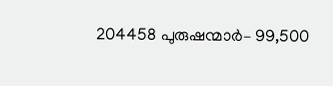204458 പുരുഷന്മാർ– 99,500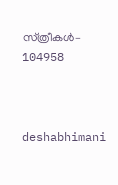സ്‌ത്രീകൾ– 104958



deshabhimani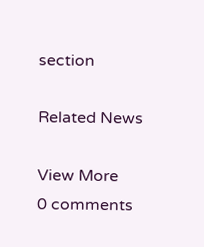section

Related News

View More
0 comments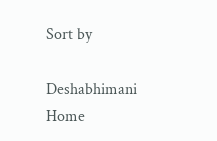Sort by

Deshabhimani
Home